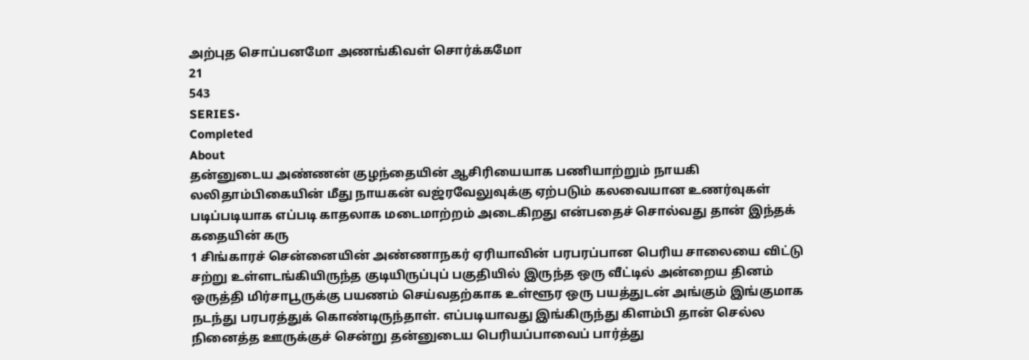அற்புத சொப்பனமோ அணங்கிவள் சொர்க்கமோ
21
543
SERIES•
Completed
About
தன்னுடைய அண்ணன் குழந்தையின் ஆசிரியையாக பணியாற்றும் நாயகி லலிதாம்பிகையின் மீது நாயகன் வஜ்ரவேலுவுக்கு ஏற்படும் கலவையான உணர்வுகள் படிப்படியாக எப்படி காதலாக மடைமாற்றம் அடைகிறது என்பதைச் சொல்வது தான் இந்தக் கதையின் கரு
1 சிங்காரச் சென்னையின் அண்ணாநகர் ஏரியாவின் பரபரப்பான பெரிய சாலையை விட்டு சற்று உள்ளடங்கியிருந்த குடியிருப்புப் பகுதியில் இருந்த ஒரு வீட்டில் அன்றைய தினம் ஒருத்தி மிர்சாபூருக்கு பயணம் செய்வதற்காக உள்ளூர ஒரு பயத்துடன் அங்கும் இங்குமாக நடந்து பரபரத்துக் கொண்டிருந்தாள். எப்படியாவது இங்கிருந்து கிளம்பி தான் செல்ல நினைத்த ஊருக்குச் சென்று தன்னுடைய பெரியப்பாவைப் பார்த்து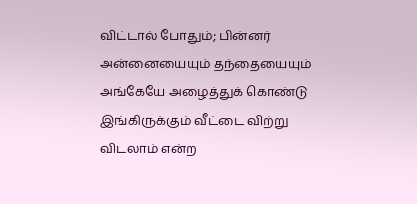விட்டால் போதும்; பின்னர் அன்னையையும் தந்தையையும் அங்கேயே அழைத்துக் கொண்டு இங்கிருக்கும் வீட்டை விற்று விடலாம் என்ற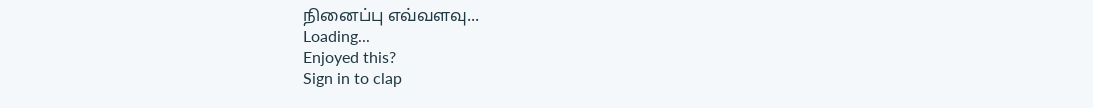நினைப்பு எவ்வளவு...
Loading...
Enjoyed this?
Sign in to clap